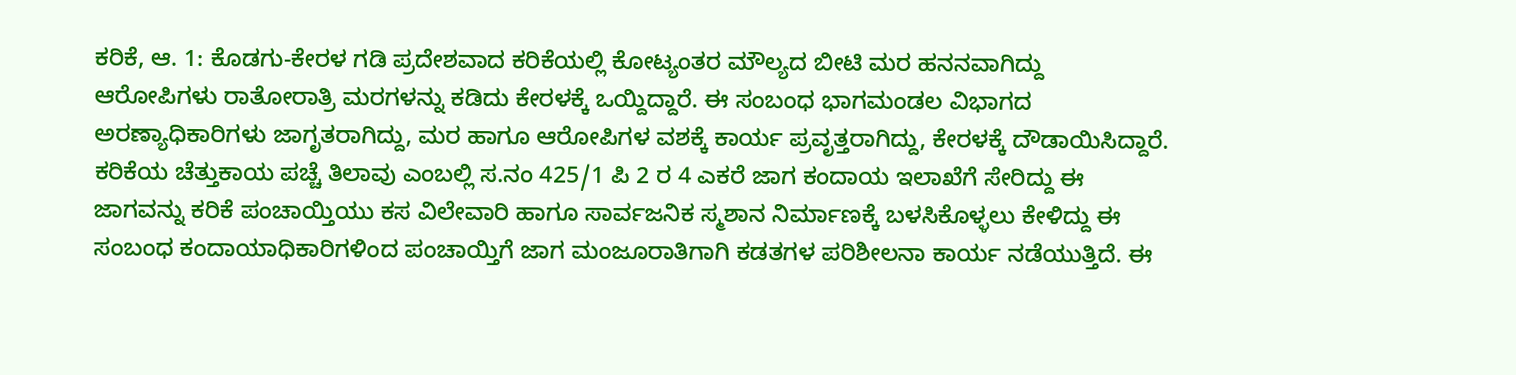ಕರಿಕೆ, ಆ. 1: ಕೊಡಗು-ಕೇರಳ ಗಡಿ ಪ್ರದೇಶವಾದ ಕರಿಕೆಯಲ್ಲಿ ಕೋಟ್ಯಂತರ ಮೌಲ್ಯದ ಬೀಟಿ ಮರ ಹನನವಾಗಿದ್ದು ಆರೋಪಿಗಳು ರಾತೋರಾತ್ರಿ ಮರಗಳನ್ನು ಕಡಿದು ಕೇರಳಕ್ಕೆ ಒಯ್ದಿದ್ದಾರೆ. ಈ ಸಂಬಂಧ ಭಾಗಮಂಡಲ ವಿಭಾಗದ ಅರಣ್ಯಾಧಿಕಾರಿಗಳು ಜಾಗೃತರಾಗಿದ್ದು, ಮರ ಹಾಗೂ ಆರೋಪಿಗಳ ವಶಕ್ಕೆ ಕಾರ್ಯ ಪ್ರವೃತ್ತರಾಗಿದ್ದು, ಕೇರಳಕ್ಕೆ ದೌಡಾಯಿಸಿದ್ದಾರೆ.
ಕರಿಕೆಯ ಚೆತ್ತುಕಾಯ ಪಚ್ಚೆ ತಿಲಾವು ಎಂಬಲ್ಲಿ ಸ.ನಂ 425/1 ಪಿ 2 ರ 4 ಎಕರೆ ಜಾಗ ಕಂದಾಯ ಇಲಾಖೆಗೆ ಸೇರಿದ್ದು ಈ ಜಾಗವನ್ನು ಕರಿಕೆ ಪಂಚಾಯ್ತಿಯು ಕಸ ವಿಲೇವಾರಿ ಹಾಗೂ ಸಾರ್ವಜನಿಕ ಸ್ಮಶಾನ ನಿರ್ಮಾಣಕ್ಕೆ ಬಳಸಿಕೊಳ್ಳಲು ಕೇಳಿದ್ದು ಈ ಸಂಬಂಧ ಕಂದಾಯಾಧಿಕಾರಿಗಳಿಂದ ಪಂಚಾಯ್ತಿಗೆ ಜಾಗ ಮಂಜೂರಾತಿಗಾಗಿ ಕಡತಗಳ ಪರಿಶೀಲನಾ ಕಾರ್ಯ ನಡೆಯುತ್ತಿದೆ. ಈ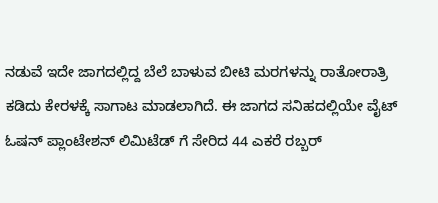ನಡುವೆ ಇದೇ ಜಾಗದಲ್ಲಿದ್ದ ಬೆಲೆ ಬಾಳುವ ಬೀಟಿ ಮರಗಳನ್ನು ರಾತೋರಾತ್ರಿ ಕಡಿದು ಕೇರಳಕ್ಕೆ ಸಾಗಾಟ ಮಾಡಲಾಗಿದೆ. ಈ ಜಾಗದ ಸನಿಹದಲ್ಲಿಯೇ ವೈಟ್ ಓಷನ್ ಪ್ಲಾಂಟೇಶನ್ ಲಿಮಿಟೆಡ್ ಗೆ ಸೇರಿದ 44 ಎಕರೆ ರಬ್ಬರ್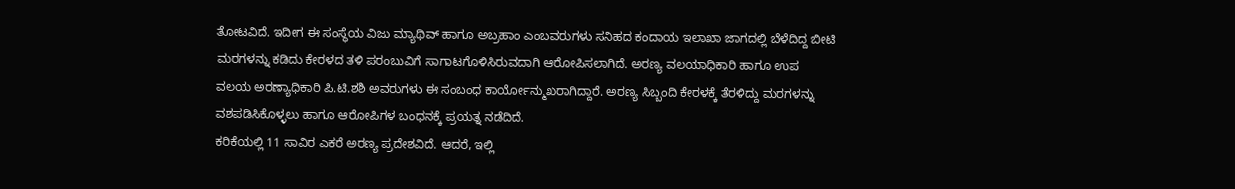ತೋಟವಿದೆ. ಇದೀಗ ಈ ಸಂಸ್ಥೆಯ ವಿಜು ಮ್ಯಾಥಿವ್ ಹಾಗೂ ಅಬ್ರಹಾಂ ಎಂಬವರುಗಳು ಸನಿಹದ ಕಂದಾಯ ಇಲಾಖಾ ಜಾಗದಲ್ಲಿ ಬೆಳೆದಿದ್ದ ಬೀಟಿ ಮರಗಳನ್ನು ಕಡಿದು ಕೇರಳದ ತಳಿ ಪರಂಬುವಿಗೆ ಸಾಗಾಟಗೊಳಿಸಿರುವದಾಗಿ ಆರೋಪಿಸಲಾಗಿದೆ. ಅರಣ್ಯ ವಲಯಾಧಿಕಾರಿ ಹಾಗೂ ಉಪ ವಲಯ ಅರಣ್ಯಾಧಿಕಾರಿ ಪಿ.ಟಿ.ಶಶಿ ಅವರುಗಳು ಈ ಸಂಬಂಧ ಕಾರ್ಯೋನ್ಮುಖರಾಗಿದ್ದಾರೆ. ಅರಣ್ಯ ಸಿಬ್ಬಂದಿ ಕೇರಳಕ್ಕೆ ತೆರಳಿದ್ದು ಮರಗಳನ್ನು ವಶಪಡಿಸಿಕೊಳ್ಳಲು ಹಾಗೂ ಆರೋಪಿಗಳ ಬಂಧನಕ್ಕೆ ಪ್ರಯತ್ನ ನಡೆದಿದೆ.
ಕರಿಕೆಯಲ್ಲಿ 11 ಸಾವಿರ ಎಕರೆ ಅರಣ್ಯ ಪ್ರದೇಶವಿದೆ. ಆದರೆ, ಇಲ್ಲಿ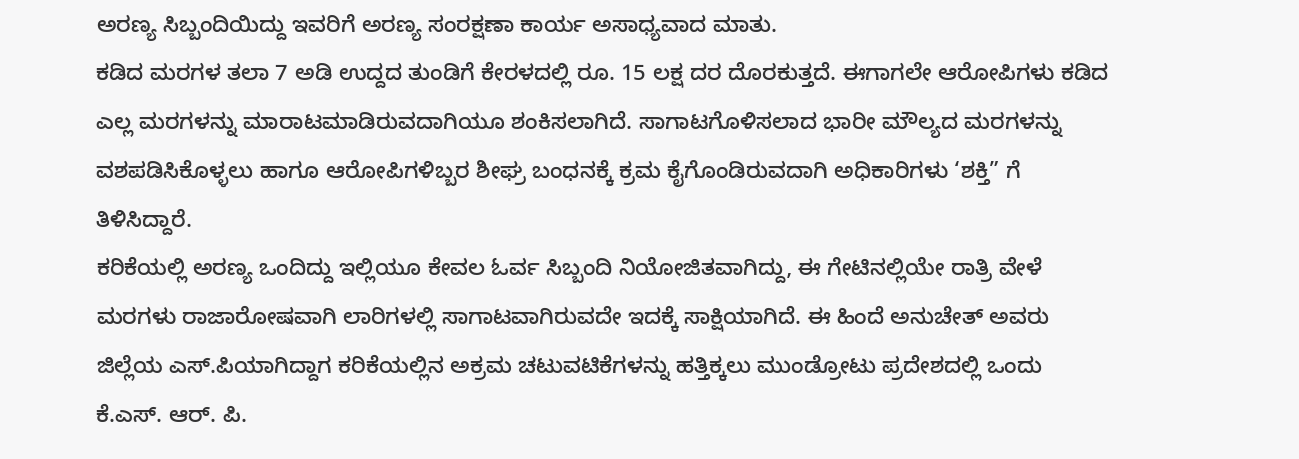ಅರಣ್ಯ ಸಿಬ್ಬಂದಿಯಿದ್ದು ಇವರಿಗೆ ಅರಣ್ಯ ಸಂರಕ್ಷಣಾ ಕಾರ್ಯ ಅಸಾಧ್ಯವಾದ ಮಾತು.
ಕಡಿದ ಮರಗಳ ತಲಾ 7 ಅಡಿ ಉದ್ದದ ತುಂಡಿಗೆ ಕೇರಳದಲ್ಲಿ ರೂ. 15 ಲಕ್ಷ ದರ ದೊರಕುತ್ತದೆ. ಈಗಾಗಲೇ ಆರೋಪಿಗಳು ಕಡಿದ ಎಲ್ಲ ಮರಗಳನ್ನು ಮಾರಾಟಮಾಡಿರುವದಾಗಿಯೂ ಶಂಕಿಸಲಾಗಿದೆ. ಸಾಗಾಟಗೊಳಿಸಲಾದ ಭಾರೀ ಮೌಲ್ಯದ ಮರಗಳನ್ನು ವಶಪಡಿಸಿಕೊಳ್ಳಲು ಹಾಗೂ ಆರೋಪಿಗಳಿಬ್ಬರ ಶೀಘ್ರ ಬಂಧನಕ್ಕೆ ಕ್ರಮ ಕೈಗೊಂಡಿರುವದಾಗಿ ಅಧಿಕಾರಿಗಳು ‘ಶಕ್ತಿ” ಗೆ ತಿಳಿಸಿದ್ದಾರೆ.
ಕರಿಕೆಯಲ್ಲಿ ಅರಣ್ಯ ಒಂದಿದ್ದು ಇಲ್ಲಿಯೂ ಕೇವಲ ಓರ್ವ ಸಿಬ್ಬಂದಿ ನಿಯೋಜಿತವಾಗಿದ್ದು, ಈ ಗೇಟಿನಲ್ಲಿಯೇ ರಾತ್ರಿ ವೇಳೆ ಮರಗಳು ರಾಜಾರೋಷವಾಗಿ ಲಾರಿಗಳಲ್ಲಿ ಸಾಗಾಟವಾಗಿರುವದೇ ಇದಕ್ಕೆ ಸಾಕ್ಷಿಯಾಗಿದೆ. ಈ ಹಿಂದೆ ಅನುಚೇತ್ ಅವರು ಜಿಲ್ಲೆಯ ಎಸ್.ಪಿಯಾಗಿದ್ದಾಗ ಕರಿಕೆಯಲ್ಲಿನ ಅಕ್ರಮ ಚಟುವಟಿಕೆಗಳನ್ನು ಹತ್ತಿಕ್ಕಲು ಮುಂಡ್ರೋಟು ಪ್ರದೇಶದಲ್ಲಿ ಒಂದು ಕೆ.ಎಸ್. ಆರ್. ಪಿ.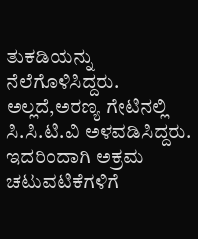ತುಕಡಿಯನ್ನು ನೆಲೆಗೊಳಿಸಿದ್ದರು. ಅಲ್ಲದೆ,ಅರಣ್ಯ ಗೇಟಿನಲ್ಲಿ ಸಿ.ಸಿ.ಟಿ.ವಿ ಅಳವಡಿಸಿದ್ದರು. ಇದರಿಂದಾಗಿ ಅಕ್ರಮ ಚಟುವಟಿಕೆಗಳಿಗೆ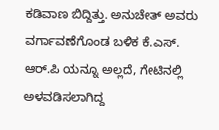ಕಡಿವಾಣ ಬಿದ್ದಿತ್ತು. ಅನುಚೇತ್ ಅವರು ವರ್ಗಾವಣೆಗೊಂಡ ಬಳಿಕ ಕೆ.ಎಸ್. ಆರ್.ಪಿ ಯನ್ನೂ ಅಲ್ಲದೆ, ಗೇಟಿನಲ್ಲಿ ಅಳವಡಿಸಲಾಗಿದ್ದ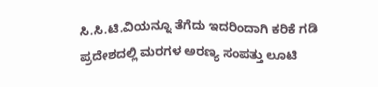ಸಿ.ಸಿ.ಟಿ.ವಿಯನ್ನೂ ತೆಗೆದು ಇದರಿಂದಾಗಿ ಕರಿಕೆ ಗಡಿ ಪ್ರದೇಶದಲ್ಲಿ ಮರಗಳ ಅರಣ್ಯ ಸಂಪತ್ತು ಲೂಟಿ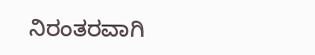ನಿರಂತರವಾಗಿ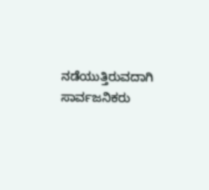ನಡೆಯುತ್ತಿರುವದಾಗಿ ಸಾರ್ವಜನಿಕರು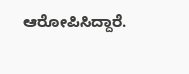ಆರೋಪಿಸಿದ್ದಾರೆ.